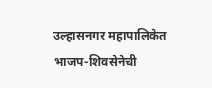उल्हासनगर महापालिकेत भाजप-शिवसेनेची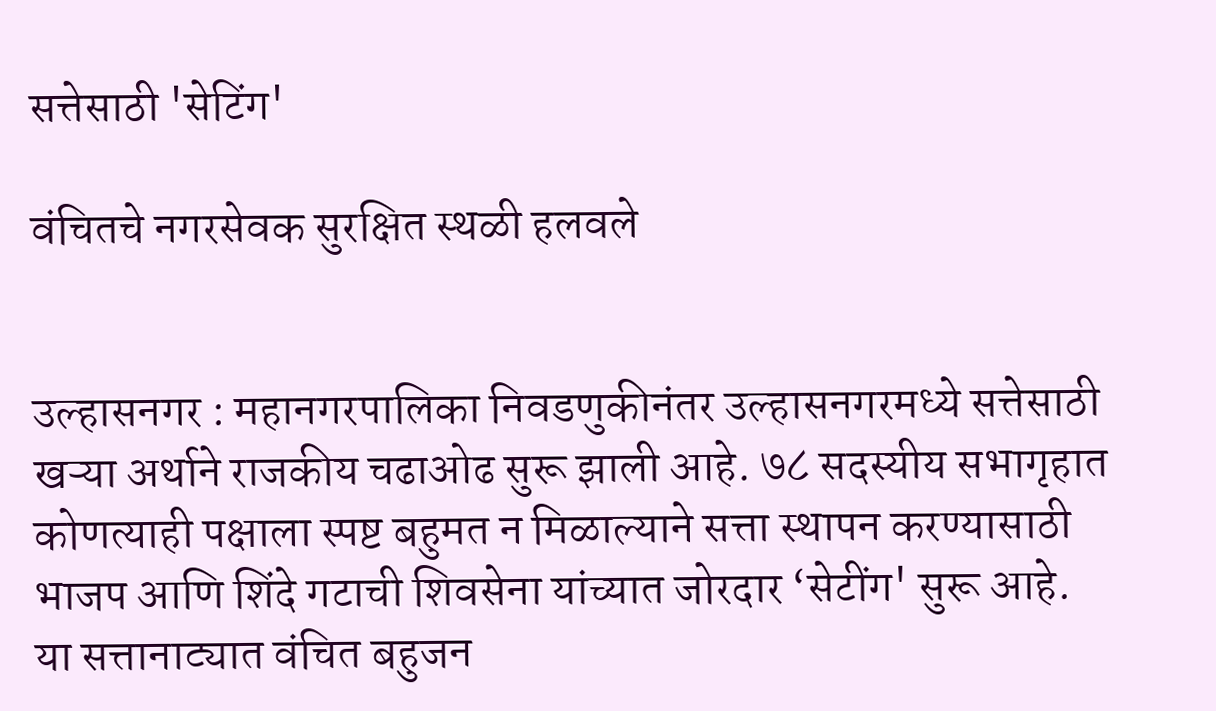सत्तेसाठी 'सेटिंग'

वंचितचे नगरसेवक सुरक्षित स्थळी हलवले


उल्हासनगर : महानगरपालिका निवडणुकीनंतर उल्हासनगरमध्ये सत्तेसाठी खऱ्या अर्थाने राजकीय चढाओढ सुरू झाली आहे. ७८ सदस्यीय सभागृहात कोणत्याही पक्षाला स्पष्ट बहुमत न मिळाल्याने सत्ता स्थापन करण्यासाठी भाजप आणि शिंदे गटाची शिवसेना यांच्यात जोरदार ‘सेटींग' सुरू आहे. या सत्तानाट्यात वंचित बहुजन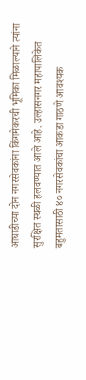आघाडीच्या दोन नगरसेवकांना किंगमेकरची भूमिका मिळाल्याने त्यांना सुरक्षित स्थळी हलवण्यात आले आहे. उल्हासनगर महापालिकेत बहुमतासाठी ४० नगरसेवकांचा आकडा गाठणे आवश्यक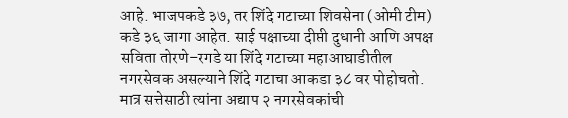आहे. भाजपकडे ३७, तर शिंदे गटाच्या शिवसेना (ओमी टीम) कडे ३६ जागा आहेत. साई पक्षाच्या दीप्ती दुधानी आणि अपक्ष सविता तोरणे–रगडे या शिंदे गटाच्या महाआघाडीतील नगरसेवक असल्याने शिंदे गटाचा आकडा ३८ वर पोहोचतो. मात्र सत्तेसाठी त्यांना अद्याप २ नगरसेवकांची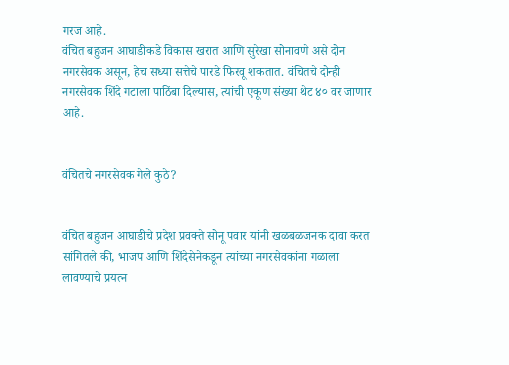गरज आहे.
वंचित बहुजन आघाडीकडे विकास खरात आणि सुरेखा सोनावणे असे दोन नगरसेवक असून, हेच सध्या सत्तेचे पारडे फिरवू शकतात. वंचितचे दोन्ही नगरसेवक शिंदे गटाला पाठिंबा दिल्यास, त्यांची एकूण संख्या थेट ४० वर जाणार आहे.


वंचितचे नगरसेवक गेले कुठे?


वंचित बहुजन आघाडीचे प्रदेश प्रवक्ते सोनू पवार यांनी खळबळजनक दावा करत सांगितले की, भाजप आणि शिंदेसेनेकडून त्यांच्या नगरसेवकांना गळाला लावण्याचे प्रयत्न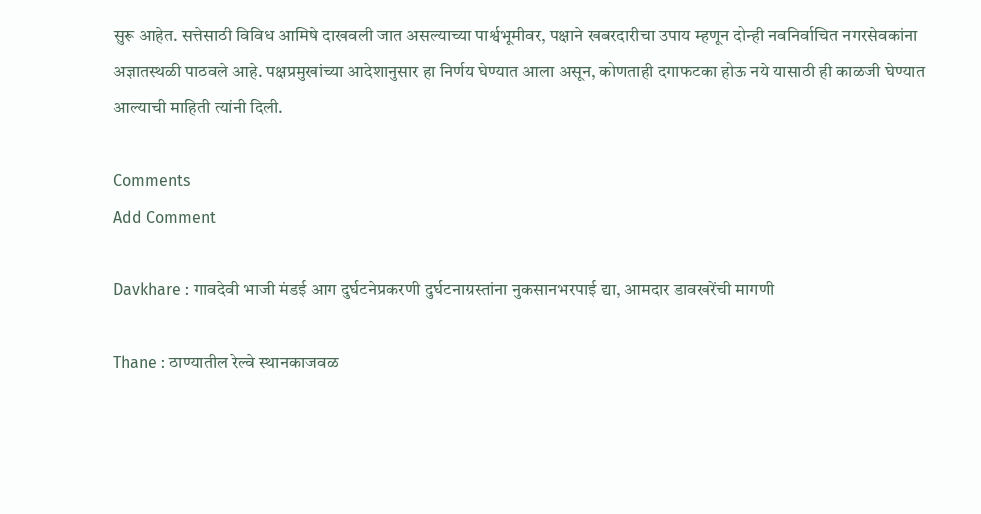सुरू आहेत. सत्तेसाठी विविध आमिषे दाखवली जात असल्याच्या पार्श्वभूमीवर, पक्षाने खबरदारीचा उपाय म्हणून दोन्ही नवनिर्वाचित नगरसेवकांना अज्ञातस्थळी पाठवले आहे. पक्षप्रमुखांच्या आदेशानुसार हा निर्णय घेण्यात आला असून, कोणताही दगाफटका होऊ नये यासाठी ही काळजी घेण्यात आल्याची माहिती त्यांनी दिली.

Comments
Add Comment

Davkhare : गावदेवी भाजी मंडई आग दुर्घटनेप्रकरणी दुर्घटनाग्रस्तांना नुकसानभरपाई द्या, आमदार डावखरेंची मागणी

Thane : ठाण्यातील रेल्वे स्थानकाजवळ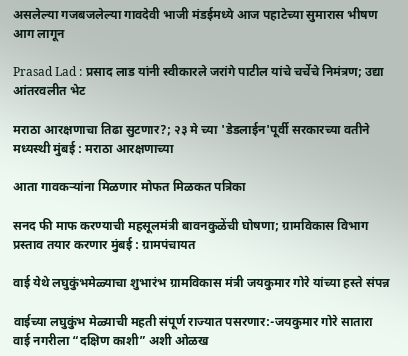असलेल्या गजबजलेल्या गावदेवी भाजी मंडईमध्ये आज पहाटेच्या सुमारास भीषण आग लागून

Prasad Lad : प्रसाद लाड यांनी स्वीकारले जरांगे पाटील यांचे चर्चेचे निमंत्रण; उद्या आंतरवलीत भेट

मराठा आरक्षणाचा तिढा सुटणार?; २३ मे च्या 'डेडलाईन'पूर्वी सरकारच्या वतीने मध्यस्थी मुंबई : मराठा आरक्षणाच्या

आता गावकऱ्यांना मिळणार मोफत मिळकत पत्रिका

सनद फी माफ करण्याची महसूलमंत्री बावनकुळेंची घोषणा; ग्रामविकास विभाग प्रस्ताव तयार करणार मुंबई : ग्रामपंचायत

वाई येथे लघुकुंभमेळ्याचा शुभारंभ ग्रामविकास मंत्री जयकुमार गोरे यांच्या हस्ते संपन्न

वाईच्या लघुकुंभ मेळ्याची महती संपूर्ण राज्यात पसरणार:-जयकुमार गोरे सातारा वाई नगरीला “दक्षिण काशी” अशी ओळख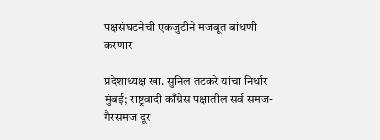पक्षसंघटनेची एकजुटीने मजबूत बांधणी करणार

प्रदेशाध्यक्ष खा. सुनिल तटकरे यांचा निर्धार मुंबई; राष्ट्रवादी काँग्रेस पक्षातील सर्व समज-गैरसमज दूर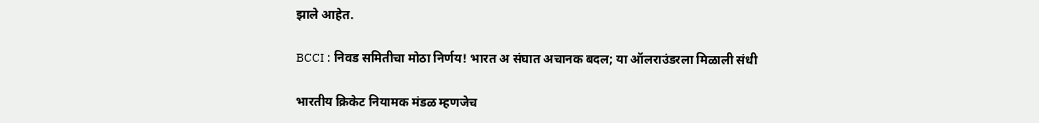झाले आहेत.

BCCI : निवड समितीचा मोठा निर्णय! भारत अ संघात अचानक बदल; या ऑलराउंडरला मिळाली संधी

भारतीय क्रिकेट नियामक मंडळ म्हणजेच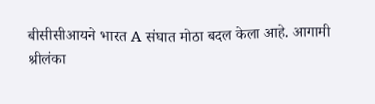बीसीसीआयने भारत A संघात मोठा बदल केला आहे. आगामी श्रीलंका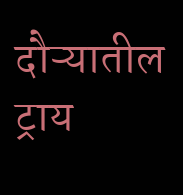दौऱ्यातील ट्राय